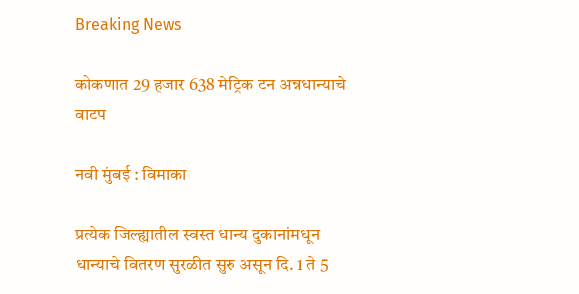Breaking News

कोकणात 29 हजार 638 मेट्रिक टन अन्नधान्याचे वाटप

नवी मुंबई : विमाका

प्रत्येक जिल्ह्यातील स्वस्त धान्य दुकानांमधून धान्याचे वितरण सुरळीत सुरु असून दि. 1 ते 5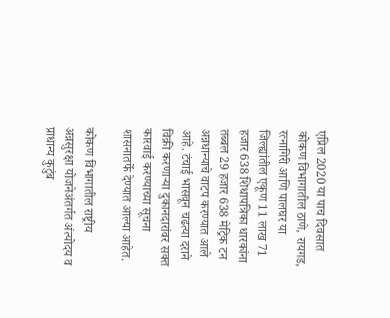एप्रिल 2020 या पाच दिवसात कोकण विभागातील ठाणे, रायगड, रत्नागिरी आणि पालघर या जिल्ह्यांतील एकूण 11 लाख 71 हजार 638 शिधापत्रिका धारकांना तब्बल 29 हजार 638 मेट्रिक टन अन्नधान्याचे वाटप करण्यात आले आहे. टंचाई भासवून चढत्या दराने विक्री करणार्‍या दुकानदारांवर सक्त कारवाई करण्याच्या सूचना शासनातर्फे देण्यात आल्या आहेत.

कोकण विभागातील राष्ट्रीय अन्नसुरक्षा योजनेअंतर्गत अंत्योदय व प्राधान्य कुटुंब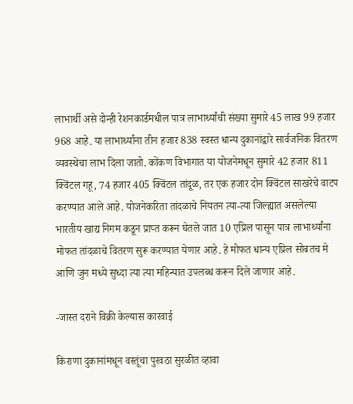लाभार्थी असे दोन्ही रेशनकार्डमधील पात्र लाभार्थ्यांची संख्या सुमारे 45 लाख 99 हजार 968 आहे. या लाभार्थ्यांना तीन हजार 838 स्वस्त धान्य दुकानांद्वारे सार्वजनिक वितरण व्यवस्थेचा लाभ दिला जातो. कोंकण विभागात या योजनेमधून सुमारे 42 हजार 811 क्विंटल गहू, 74 हजार 405 क्विंटल तांदूळ, तर एक हजार दोन क्विंटल साखरेचे वाटप करण्यात आले आहे. योजनेकरिता तांदळाचे नियतन त्या-त्या जिल्ह्यात असलेल्या भारतीय खाद्य निगम कडून प्राप्त करून घेतले जात 10 एप्रिल पासून पात्र लाभार्थ्यांना मोफत तांदळाचे वितरण सुरू करण्यात येणार आहे. हे मोफत धान्य एप्रिल सोबतच मे आणि जुन मध्ये सुध्दा त्या त्या महिन्यात उपलब्ध करून दिले जाणार आहे.

-जास्त दराने विक्री केल्यास कारवाई

किराणा दुकानांमधून वस्तूंचा पुरवठा सुरळीत व्हावा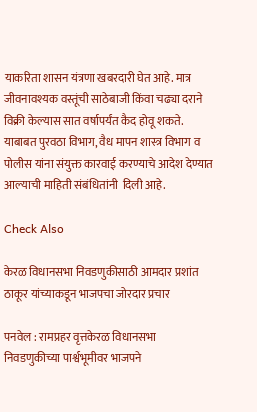याकरिता शासन यंत्रणा खबरदारी घेत आहे. मात्र जीवनावश्यक वस्तूंची साठेबाजी किंवा चढ्या दराने विक्री केल्यास सात वर्षापर्यंत कैद होवू शकते. याबाबत पुरवठा विभाग, वैध मापन शास्त्र विभाग व पोलीस यांना संयुक्त कारवाई करण्याचे आदेश देण्यात आल्याची माहिती संबंधितांनी  दिली आहे.

Check Also

केरळ विधानसभा निवडणुकीसाठी आमदार प्रशांत ठाकूर यांच्याकडून भाजपचा जोरदार प्रचार

पनवेल : रामप्रहर वृत्तकेरळ विधानसभा निवडणुकीच्या पार्श्वभूमीवर भाजपने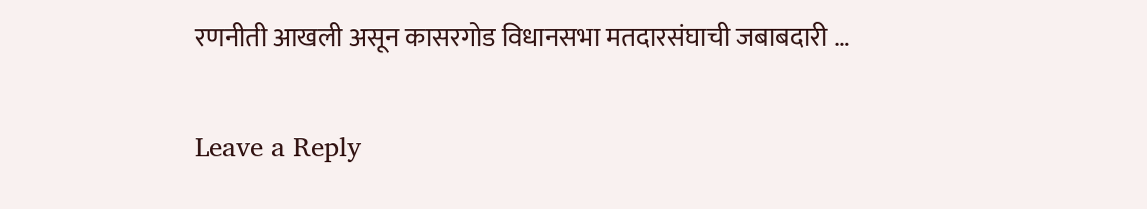रणनीती आखली असून कासरगोड विधानसभा मतदारसंघाची जबाबदारी …

Leave a Reply